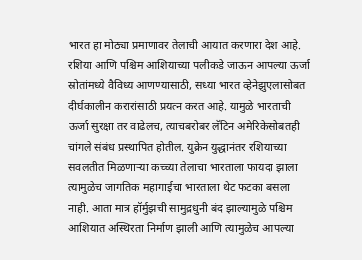भारत हा मोठ्या प्रमाणावर तेलाची आयात करणारा देश आहे. रशिया आणि पश्चिम आशियाच्या पलीकडे जाऊन आपल्या ऊर्जा स्रोतांमध्ये वैविध्य आणण्यासाठी, सध्या भारत व्हेनेझुएलासोबत दीर्घकालीन करारांसाठी प्रयत्न करत आहे. यामुळे भारताची ऊर्जा सुरक्षा तर वाढेलच, त्याचबरोबर लॅटिन अमेरिकेसोबतही चांगले संबंध प्रस्थापित होतील. युक्रेन युद्धानंतर रशियाच्या सवलतीत मिळणाऱ्या कच्च्या तेलाचा भारताला फायदा झाला त्यामुळेच जागतिक महागाईचा भारताला थेट फटका बसला नाही. आता मात्र हॉर्मुझची सामुद्रधुनी बंद झाल्यामुळे पश्चिम आशियात अस्थिरता निर्माण झाली आणि त्यामुळेच आपल्या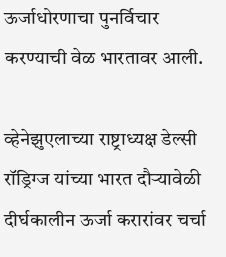ऊर्जाधोरणाचा पुनर्विचार करण्याची वेळ भारतावर आली.

व्हेनेझुएलाच्या राष्ट्राध्यक्ष डेल्सी रॉड्रिग्ज यांच्या भारत दौऱ्यावेळी दीर्घकालीन ऊर्जा करारांवर चर्चा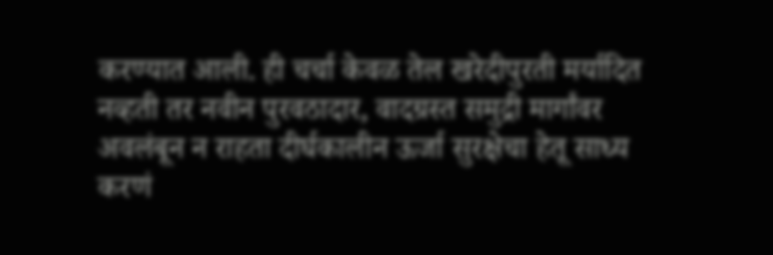करण्यात आली. ही चर्चा केवळ तेल खरेदीपुरती मर्यादित नव्हती तर नवीन पुरवठादार, वादग्रस्त समुद्री मार्गांवर अवलंबून न राहता दीर्घकालीन ऊर्जा सुरक्षेचा हेतू साध्य करणं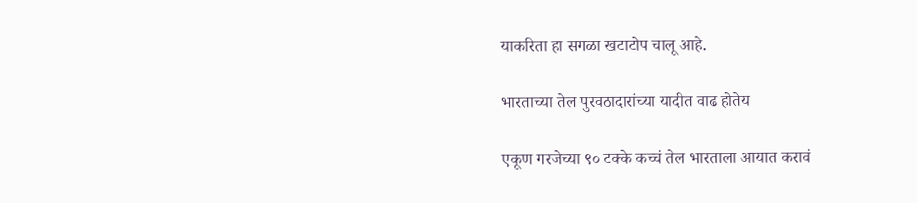याकरिता हा सगळा खटाटोप चालू आहे.

भारताच्या तेल पुरवठादारांच्या यादीत वाढ होतेय

एकूण गरजेच्या ९० टक्के कच्चं तेल भारताला आयात करावं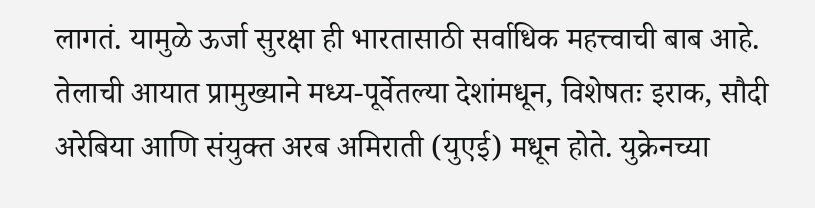लागतं. यामुळे ऊर्जा सुरक्षा ही भारतासाठी सर्वाधिक महत्त्वाची बाब आहे. तेलाची आयात प्रामुख्याने मध्य-पूर्वेतल्या देशांमधून, विशेषतः इराक, सौदी अरेबिया आणि संयुक्त अरब अमिराती (युएई) मधून होते. युक्रेनच्या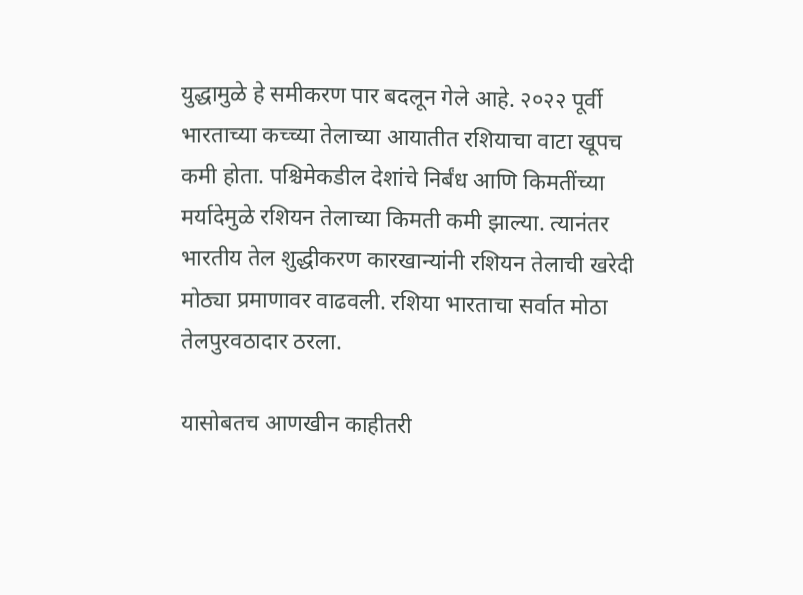युद्धामुळे हे समीकरण पार बदलून गेले आहे. २०२२ पूर्वी भारताच्या कच्च्या तेलाच्या आयातीत रशियाचा वाटा खूपच कमी होता. पश्चिमेकडील देशांचे निर्बंध आणि किमतींच्या मर्यादेमुळे रशियन तेलाच्या किमती कमी झाल्या. त्यानंतर भारतीय तेल शुद्धीकरण कारखान्यांनी रशियन तेलाची खरेदी मोठ्या प्रमाणावर वाढवली. रशिया भारताचा सर्वात मोठा तेलपुरवठादार ठरला.

यासोबतच आणखीन काहीतरी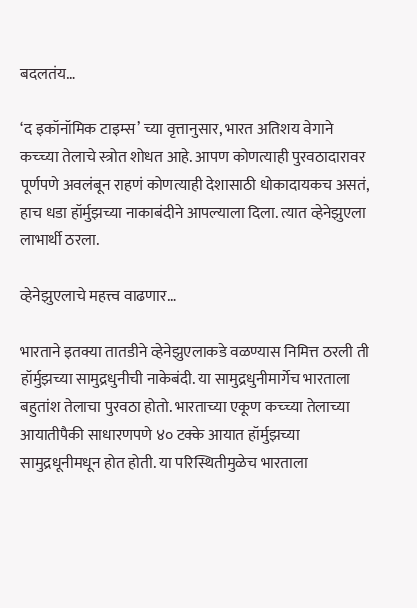बदलतंय…

‘द इकॉनॉमिक टाइम्स’ च्या वृत्तानुसार, भारत अतिशय वेगाने कच्च्या तेलाचे स्त्रोत शोधत आहे. आपण कोणत्याही पुरवठादारावर पूर्णपणे अवलंबून राहणं कोणत्याही देशासाठी धोकादायकच असतं, हाच धडा हॉर्मुझच्या नाकाबंदीने आपल्याला दिला. त्यात व्हेनेझुएला लाभार्थी ठरला.

व्हेनेझुएलाचे महत्त्व वाढणार…

भारताने इतक्या तातडीने व्हेनेझुएलाकडे वळण्यास निमित्त ठरली ती हॉर्मुझच्या सामुद्रधुनीची नाकेबंदी. या सामुद्रधुनीमार्गेच भारताला बहुतांश तेलाचा पुरवठा होतो. भारताच्या एकूण कच्च्या तेलाच्या आयातीपैकी साधारणपणे ४० टक्के आयात हॉर्मुझच्या सामुद्रधूनीमधून होत होती. या परिस्थितीमुळेच भारताला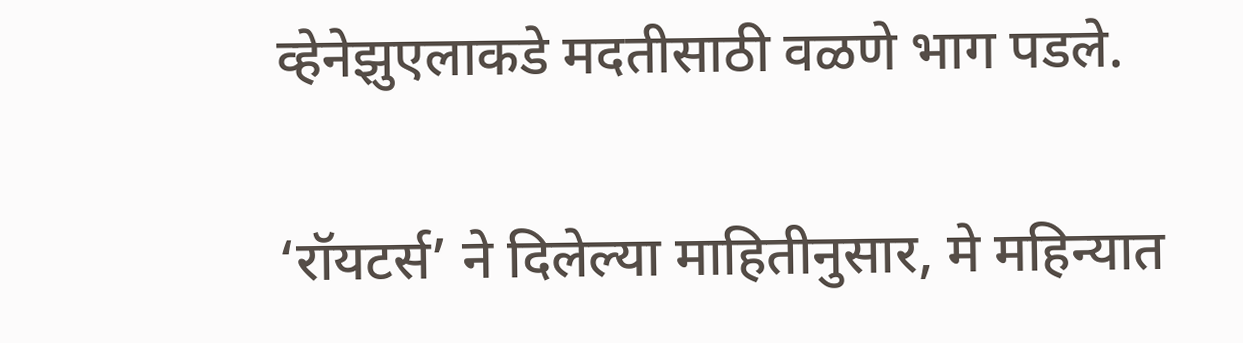व्हेनेझुएलाकडे मदतीसाठी वळणे भाग पडले.

‘रॉयटर्स’ ने दिलेल्या माहितीनुसार, मे महिन्यात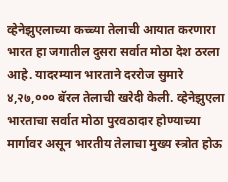व्हेनेझुएलाच्या कच्च्या तेलाची आयात करणारा भारत हा जगातील दुसरा सर्वात मोठा देश ठरला आहे. यादरम्यान भारताने दररोज सुमारे ४,२७,००० बॅरल तेलाची खरेदी केली. व्हेनेझुएला भारताचा सर्वात मोठा पुरवठादार होण्याच्या मार्गावर असून भारतीय तेलाचा मुख्य स्त्रोत होऊ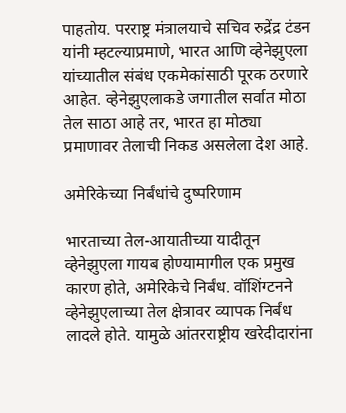पाहतोय. परराष्ट्र मंत्रालयाचे सचिव रुद्रेंद्र टंडन यांनी म्हटल्याप्रमाणे, भारत आणि व्हेनेझुएला यांच्यातील संबंध एकमेकांसाठी पूरक ठरणारे आहेत. व्हेनेझुएलाकडे जगातील सर्वात मोठा तेल साठा आहे तर, भारत हा मोठ्या प्रमाणावर तेलाची निकड असलेला देश आहे.

अमेरिकेच्या निर्बंधांचे दुष्परिणाम

भारताच्या तेल-आयातीच्या यादीतून व्हेनेझुएला गायब होण्यामागील एक प्रमुख कारण होते, अमेरिकेचे निर्बंध. वॉशिंग्टनने व्हेनेझुएलाच्या तेल क्षेत्रावर व्यापक निर्बंध लादले होते. यामुळे आंतरराष्ट्रीय खरेदीदारांना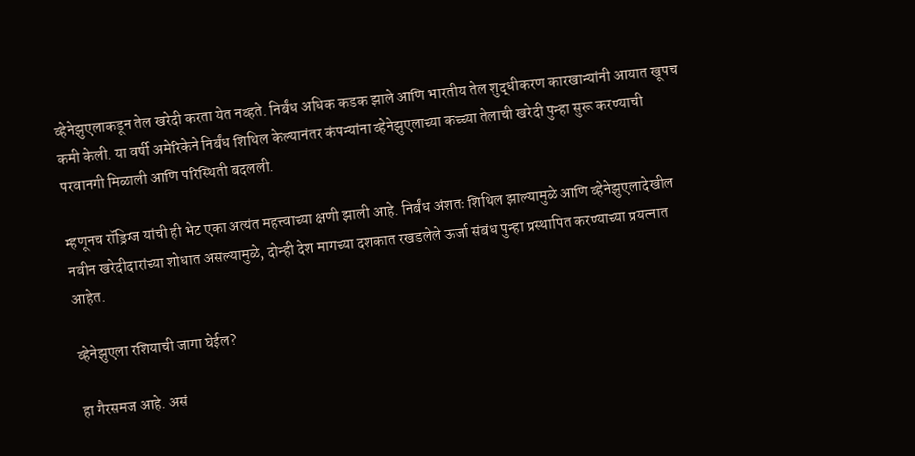व्हेनेझुएलाकडून तेल खरेदी करता येत नव्हते. निर्बंध अधिक कडक झाले आणि भारतीय तेल शुद्धीकरण कारखान्यांनी आयात खूपच कमी केली. या वर्षी अमेरिकेने निर्बंध शिथिल केल्यानंतर कंपन्यांना व्हेनेझुएलाच्या कच्च्या तेलाची खरेदी पुन्हा सुरू करण्याची परवानगी मिळाली आणि परिस्थिती बदलली.

म्हणूनच रॉड्रिग्ज यांची ही भेट एका अत्यंत महत्त्वाच्या क्षणी झाली आहे. निर्बंध अंशतः शिथिल झाल्यामुळे आणि व्हेनेझुएलादेखील नवीन खरेदीदारांच्या शोधात असल्यामुळे, दोन्ही देश मागच्या दशकात रखडलेले ऊर्जा संबंध पुन्हा प्रस्थापित करण्याच्या प्रयत्नात आहेत.

व्हेनेझुएला रशियाची जागा घेईल?

हा गैरसमज आहे. असं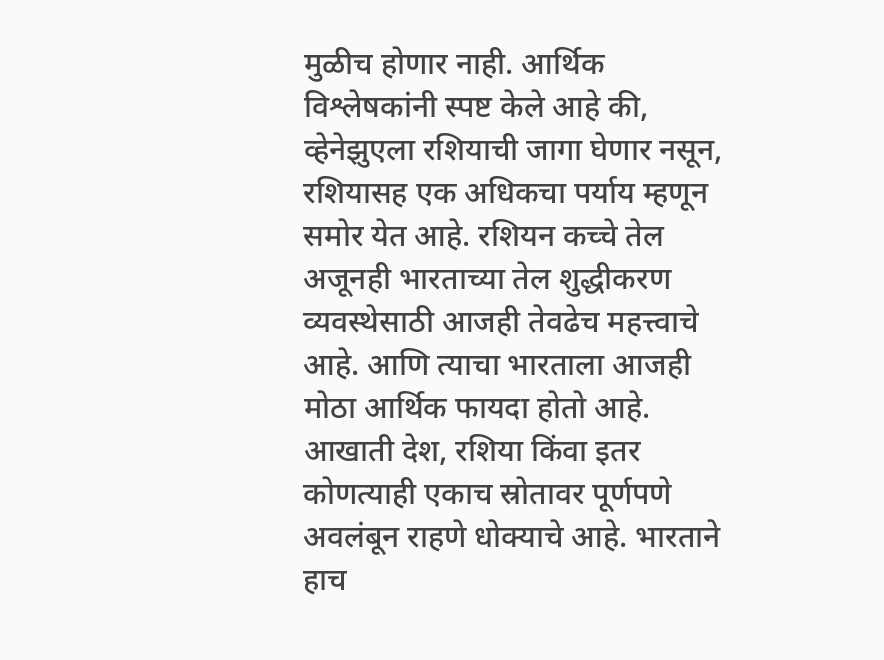मुळीच होणार नाही. आर्थिक विश्लेषकांनी स्पष्ट केले आहे की, व्हेनेझुएला रशियाची जागा घेणार नसून, रशियासह एक अधिकचा पर्याय म्हणून समोर येत आहे. रशियन कच्चे तेल अजूनही भारताच्या तेल शुद्धीकरण व्यवस्थेसाठी आजही तेवढेच महत्त्वाचे आहे. आणि त्याचा भारताला आजही मोठा आर्थिक फायदा होतो आहे. आखाती देश, रशिया किंवा इतर कोणत्याही एकाच स्रोतावर पूर्णपणे अवलंबून राहणे धोक्याचे आहे. भारताने हाच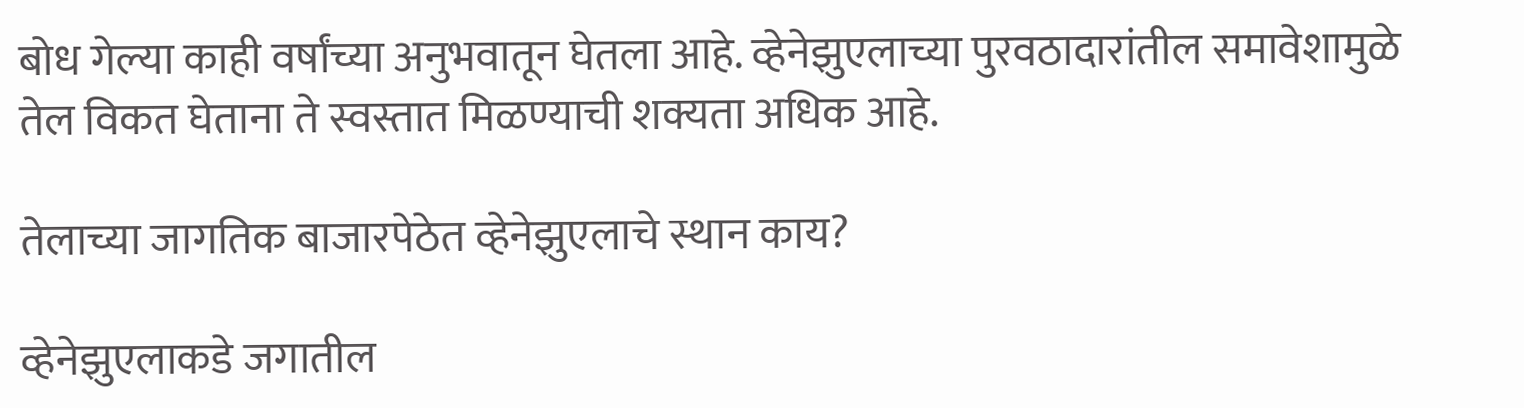बोध गेल्या काही वर्षांच्या अनुभवातून घेतला आहे. व्हेनेझुएलाच्या पुरवठादारांतील समावेशामुळे तेल विकत घेताना ते स्वस्तात मिळण्याची शक्यता अधिक आहे.

तेलाच्या जागतिक बाजारपेठेत व्हेनेझुएलाचे स्थान काय?

व्हेनेझुएलाकडे जगातील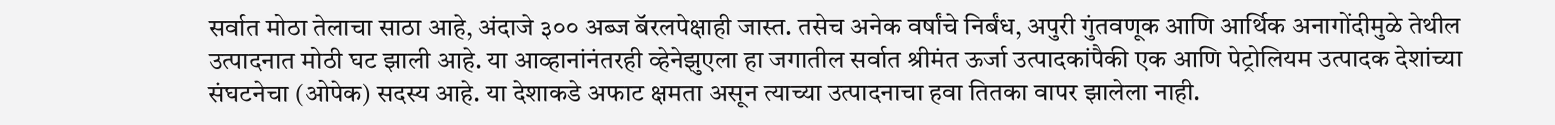सर्वात मोठा तेलाचा साठा आहे, अंदाजे ३०० अब्ज बॅरलपेक्षाही जास्त. तसेच अनेक वर्षांचे निर्बंध, अपुरी गुंतवणूक आणि आर्थिक अनागोंदीमुळे तेथील उत्पादनात मोठी घट झाली आहे. या आव्हानांनंतरही व्हेनेझुएला हा जगातील सर्वात श्रीमंत ऊर्जा उत्पादकांपैकी एक आणि पेट्रोलियम उत्पादक देशांच्या संघटनेचा (ओपेक) सदस्य आहे. या देशाकडे अफाट क्षमता असून त्याच्या उत्पादनाचा हवा तितका वापर झालेला नाही.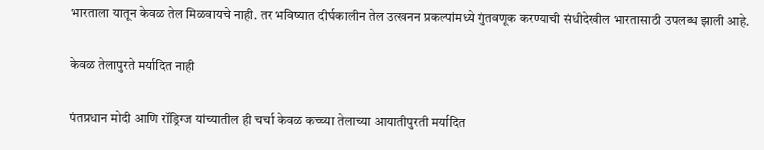भारताला यातून केवळ तेल मिळवायचे नाही. तर भविष्यात दीर्घकालीन तेल उत्खनन प्रकल्पांमध्ये गुंतवणूक करण्याची संधीदेखील भारतासाठी उपलब्ध झाली आहे.

केवळ तेलापुरते मर्यादित नाही

पंतप्रधान मोदी आणि रॉड्रिग्ज यांच्यातील ही चर्चा केवळ कच्च्या तेलाच्या आयातीपुरती मर्यादित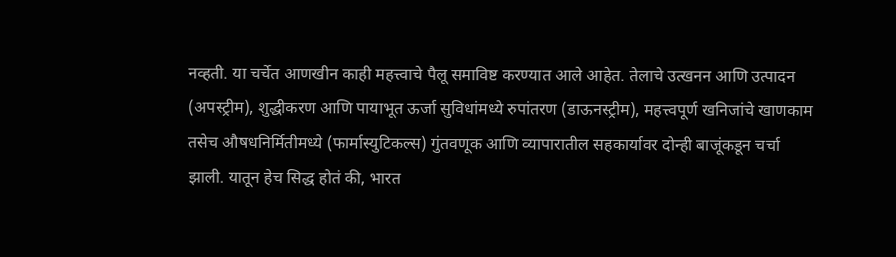नव्हती. या चर्चेत आणखीन काही महत्त्वाचे पैलू समाविष्ट करण्यात आले आहेत. तेलाचे उत्खनन आणि उत्पादन (अपस्ट्रीम), शुद्धीकरण आणि पायाभूत ऊर्जा सुविधांमध्ये रुपांतरण (डाऊनस्ट्रीम), महत्त्वपूर्ण खनिजांचे खाणकाम तसेच औषधनिर्मितीमध्ये (फार्मास्युटिकल्स) गुंतवणूक आणि व्यापारातील सहकार्यावर दोन्ही बाजूंकडून चर्चा झाली. यातून हेच सिद्ध होतं की, भारत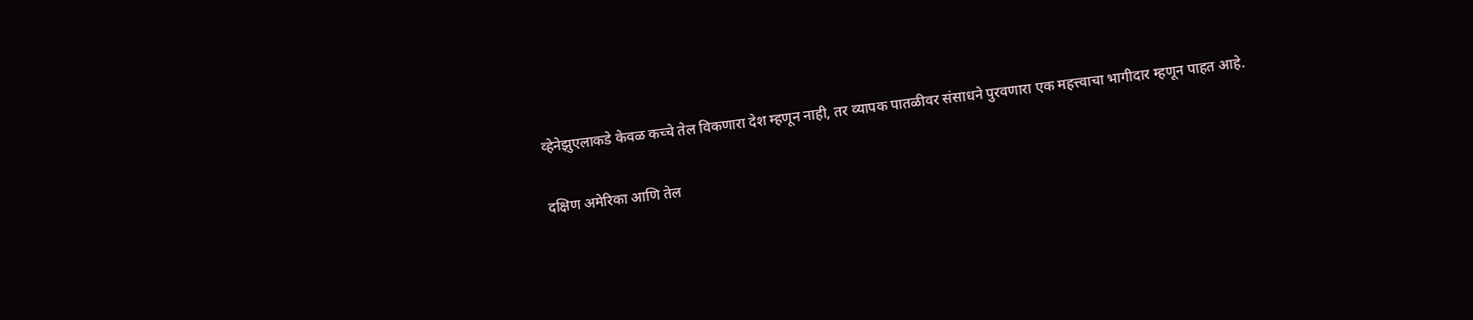व्हेनेझुएलाकडे केवळ कच्चे तेल विकणारा देश म्हणून नाही, तर व्यापक पातळीवर संसाधने पुरवणारा एक महत्त्वाचा भागीदार म्हणून पाहत आहे.

दक्षिण अमेरिका आणि तेल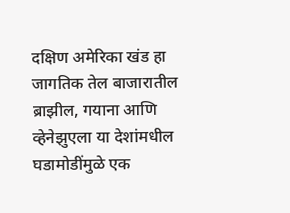दक्षिण अमेरिका खंड हा जागतिक तेल बाजारातील ब्राझील, गयाना आणि व्हेनेझुएला या देशांमधील घडामोडींमुळे एक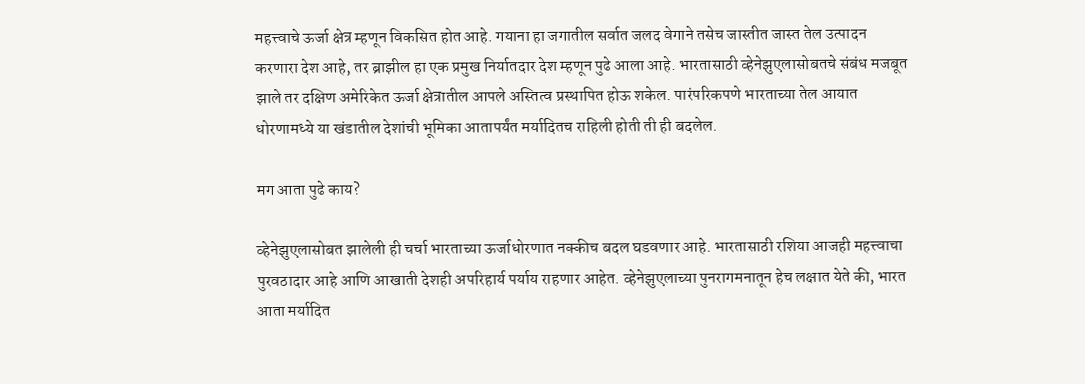महत्त्वाचे ऊर्जा क्षेत्र म्हणून विकसित होत आहे. गयाना हा जगातील सर्वात जलद वेगाने तसेच जास्तीत जास्त तेल उत्पादन करणारा देश आहे, तर ब्राझील हा एक प्रमुख निर्यातदार देश म्हणून पुढे आला आहे. भारतासाठी व्हेनेझुएलासोबतचे संबंध मजबूत झाले तर दक्षिण अमेरिकेत ऊर्जा क्षेत्रातील आपले अस्तित्व प्रस्थापित होऊ शकेल. पारंपरिकपणे भारताच्या तेल आयात धोरणामध्ये या खंडातील देशांची भूमिका आतापर्यंत मर्यादितच राहिली होती ती ही बदलेल.

मग आता पुढे काय?

व्हेनेझुएलासोबत झालेली ही चर्चा भारताच्या ऊर्जाधोरणात नक्कीच बदल घडवणार आहे. भारतासाठी रशिया आजही महत्त्वाचा पुरवठादार आहे आणि आखाती देशही अपरिहार्य पर्याय राहणार आहेत. व्हेनेझुएलाच्या पुनरागमनातून हेच लक्षात येते की, भारत आता मर्यादित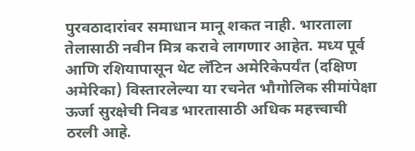पुरवठादारांवर समाधान मानू शकत नाही. भारताला तेलासाठी नवीन मित्र करावे लागणार आहेत. मध्य पूर्व आणि रशियापासून थेट लॅटिन अमेरिकेपर्यंत (दक्षिण अमेरिका) विस्तारलेल्या या रचनेत भौगोलिक सीमांपेक्षा ऊर्जा सुरक्षेची निवड भारतासाठी अधिक महत्त्वाची ठरली आहे.